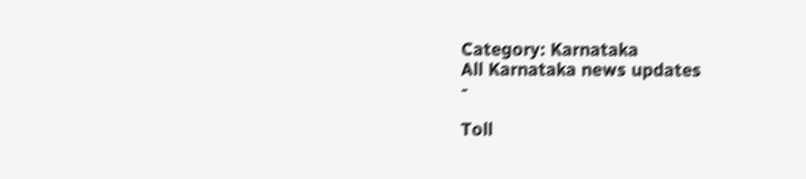Category: Karnataka
All Karnataka news updates
-

Toll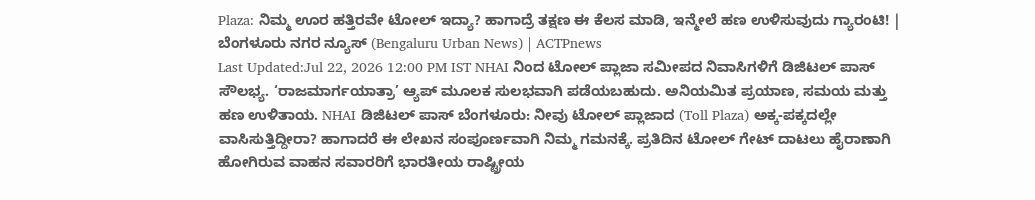Plaza: ನಿಮ್ಮ ಊರ ಹತ್ತಿರವೇ ಟೋಲ್ ಇದ್ಯಾ? ಹಾಗಾದ್ರೆ ತಕ್ಷಣ ಈ ಕೆಲಸ ಮಾಡಿ, ಇನ್ಮೇಲೆ ಹಣ ಉಳಿಸುವುದು ಗ್ಯಾರಂಟಿ! | ಬೆಂಗಳೂರು ನಗರ ನ್ಯೂಸ್ (Bengaluru Urban News) | ACTPnews
Last Updated:Jul 22, 2026 12:00 PM IST NHAI ನಿಂದ ಟೋಲ್ ಪ್ಲಾಜಾ ಸಮೀಪದ ನಿವಾಸಿಗಳಿಗೆ ಡಿಜಿಟಲ್ ಪಾಸ್ ಸೌಲಭ್ಯ. ‘ರಾಜಮಾರ್ಗಯಾತ್ರಾ’ ಆ್ಯಪ್ ಮೂಲಕ ಸುಲಭವಾಗಿ ಪಡೆಯಬಹುದು. ಅನಿಯಮಿತ ಪ್ರಯಾಣ, ಸಮಯ ಮತ್ತು ಹಣ ಉಳಿತಾಯ. NHAI ಡಿಜಿಟಲ್ ಪಾಸ್ ಬೆಂಗಳೂರು: ನೀವು ಟೋಲ್ ಪ್ಲಾಜಾದ (Toll Plaza) ಅಕ್ಕ-ಪಕ್ಕದಲ್ಲೇ ವಾಸಿಸುತ್ತಿದ್ದೀರಾ? ಹಾಗಾದರೆ ಈ ಲೇಖನ ಸಂಪೂರ್ಣವಾಗಿ ನಿಮ್ಮ ಗಮನಕ್ಕೆ. ಪ್ರತಿದಿನ ಟೋಲ್ ಗೇಟ್ ದಾಟಲು ಹೈರಾಣಾಗಿ ಹೋಗಿರುವ ವಾಹನ ಸವಾರರಿಗೆ ಭಾರತೀಯ ರಾಷ್ಟ್ರೀಯ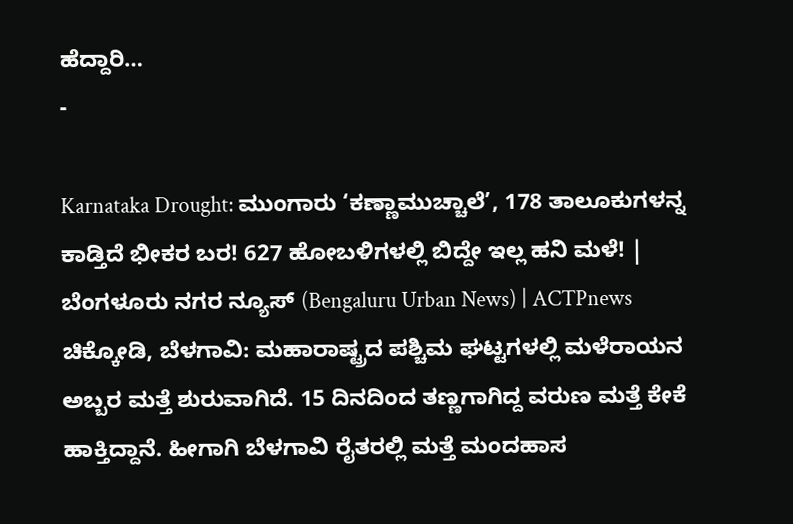ಹೆದ್ದಾರಿ…
-

Karnataka Drought: ಮುಂಗಾರು ‘ಕಣ್ಣಾಮುಚ್ಚಾಲೆ’, 178 ತಾಲೂಕುಗಳನ್ನ ಕಾಡ್ತಿದೆ ಭೀಕರ ಬರ! 627 ಹೋಬಳಿಗಳಲ್ಲಿ ಬಿದ್ದೇ ಇಲ್ಲ ಹನಿ ಮಳೆ! | ಬೆಂಗಳೂರು ನಗರ ನ್ಯೂಸ್ (Bengaluru Urban News) | ACTPnews
ಚಿಕ್ಕೋಡಿ, ಬೆಳಗಾವಿ: ಮಹಾರಾಷ್ಟ್ರದ ಪಶ್ಚಿಮ ಘಟ್ಟಗಳಲ್ಲಿ ಮಳೆರಾಯನ ಅಬ್ಬರ ಮತ್ತೆ ಶುರುವಾಗಿದೆ. 15 ದಿನದಿಂದ ತಣ್ಣಗಾಗಿದ್ದ ವರುಣ ಮತ್ತೆ ಕೇಕೆ ಹಾಕ್ತಿದ್ದಾನೆ. ಹೀಗಾಗಿ ಬೆಳಗಾವಿ ರೈತರಲ್ಲಿ ಮತ್ತೆ ಮಂದಹಾಸ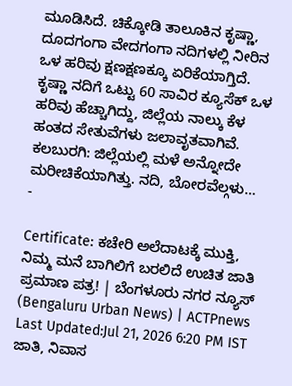ಮೂಡಿಸಿದೆ. ಚಿಕ್ಕೋಡಿ ತಾಲೂಕಿನ ಕೃಷ್ಣಾ, ದೂದಗಂಗಾ ವೇದಗಂಗಾ ನದಿಗಳಲ್ಲಿ ನೀರಿನ ಒಳ ಹರಿವು ಕ್ಷಣಕ್ಷಣಕ್ಕೂ ಏರಿಕೆಯಾಗ್ತಿದೆ. ಕೃಷ್ಣಾ ನದಿಗೆ ಒಟ್ಟು 60 ಸಾವಿರ ಕ್ಯೂಸೆಕ್ ಒಳ ಹರಿವು ಹೆಚ್ಚಾಗಿದ್ದು, ಜಿಲ್ಲೆಯ ನಾಲ್ಕು ಕೆಳ ಹಂತದ ಸೇತುವೆಗಳು ಜಲಾವೃತವಾಗಿವೆ. ಕಲಬುರಗಿ: ಜಿಲ್ಲೆಯಲ್ಲಿ ಮಳೆ ಅನ್ನೋದೇ ಮರೀಚಿಕೆಯಾಗಿತ್ತು. ನದಿ, ಬೋರವೆಲ್ಗಳು…
-

Certificate: ಕಚೇರಿ ಅಲೆದಾಟಕ್ಕೆ ಮುಕ್ತಿ, ನಿಮ್ಮ ಮನೆ ಬಾಗಿಲಿಗೆ ಬರಲಿದೆ ಉಚಿತ ಜಾತಿ ಪ್ರಮಾಣ ಪತ್ರ! | ಬೆಂಗಳೂರು ನಗರ ನ್ಯೂಸ್ (Bengaluru Urban News) | ACTPnews
Last Updated:Jul 21, 2026 6:20 PM IST ಜಾತಿ, ನಿವಾಸ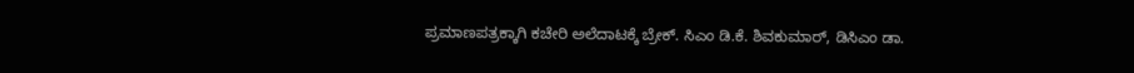ಪ್ರಮಾಣಪತ್ರಕ್ಕಾಗಿ ಕಚೇರಿ ಅಲೆದಾಟಕ್ಕೆ ಬ್ರೇಕ್. ಸಿಎಂ ಡಿ.ಕೆ. ಶಿವಕುಮಾರ್, ಡಿಸಿಎಂ ಡಾ.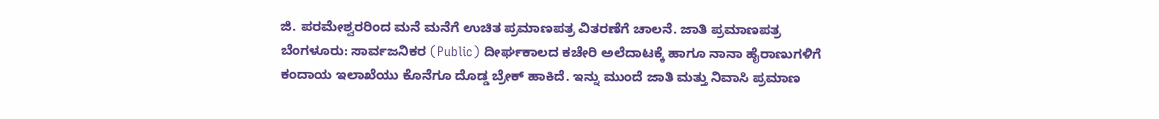ಜಿ. ಪರಮೇಶ್ವರರಿಂದ ಮನೆ ಮನೆಗೆ ಉಚಿತ ಪ್ರಮಾಣಪತ್ರ ವಿತರಣೆಗೆ ಚಾಲನೆ. ಜಾತಿ ಪ್ರಮಾಣಪತ್ರ ಬೆಂಗಳೂರು: ಸಾರ್ವಜನಿಕರ (Public) ದೀರ್ಘಕಾಲದ ಕಚೇರಿ ಅಲೆದಾಟಕ್ಕೆ ಹಾಗೂ ನಾನಾ ಹೈರಾಣುಗಳಿಗೆ ಕಂದಾಯ ಇಲಾಖೆಯು ಕೊನೆಗೂ ದೊಡ್ಡ ಬ್ರೇಕ್ ಹಾಕಿದೆ. ಇನ್ನು ಮುಂದೆ ಜಾತಿ ಮತ್ತು ನಿವಾಸಿ ಪ್ರಮಾಣ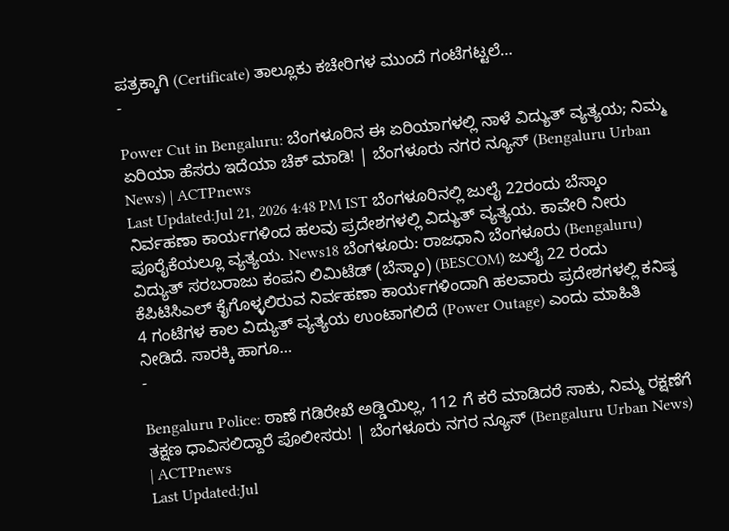ಪತ್ರಕ್ಕಾಗಿ (Certificate) ತಾಲ್ಲೂಕು ಕಚೇರಿಗಳ ಮುಂದೆ ಗಂಟೆಗಟ್ಟಲೆ…
-

Power Cut in Bengaluru: ಬೆಂಗಳೂರಿನ ಈ ಏರಿಯಾಗಳಲ್ಲಿ ನಾಳೆ ವಿದ್ಯುತ್ ವ್ಯತ್ಯಯ; ನಿಮ್ಮ ಏರಿಯಾ ಹೆಸರು ಇದೆಯಾ ಚೆಕ್ ಮಾಡಿ! | ಬೆಂಗಳೂರು ನಗರ ನ್ಯೂಸ್ (Bengaluru Urban News) | ACTPnews
Last Updated:Jul 21, 2026 4:48 PM IST ಬೆಂಗಳೂರಿನಲ್ಲಿ ಜುಲೈ 22ರಂದು ಬೆಸ್ಕಾಂ ನಿರ್ವಹಣಾ ಕಾರ್ಯಗಳಿಂದ ಹಲವು ಪ್ರದೇಶಗಳಲ್ಲಿ ವಿದ್ಯುತ್ ವ್ಯತ್ಯಯ. ಕಾವೇರಿ ನೀರು ಪೂರೈಕೆಯಲ್ಲೂ ವ್ಯತ್ಯಯ. News18 ಬೆಂಗಳೂರು: ರಾಜಧಾನಿ ಬೆಂಗಳೂರು (Bengaluru) ವಿದ್ಯುತ್ ಸರಬರಾಜು ಕಂಪನಿ ಲಿಮಿಟೆಡ್ (ಬೆಸ್ಕಾಂ) (BESCOM) ಜುಲೈ 22 ರಂದು ಕೆಪಿಟಿಸಿಎಲ್ ಕೈಗೊಳ್ಳಲಿರುವ ನಿರ್ವಹಣಾ ಕಾರ್ಯಗಳಿಂದಾಗಿ ಹಲವಾರು ಪ್ರದೇಶಗಳಲ್ಲಿ ಕನಿಷ್ಠ 4 ಗಂಟೆಗಳ ಕಾಲ ವಿದ್ಯುತ್ ವ್ಯತ್ಯಯ ಉಂಟಾಗಲಿದೆ (Power Outage) ಎಂದು ಮಾಹಿತಿ ನೀಡಿದೆ. ಸಾರಕ್ಕಿ ಹಾಗೂ…
-

Bengaluru Police: ಠಾಣೆ ಗಡಿರೇಖೆ ಅಡ್ಡಿಯಿಲ್ಲ, 112 ಗೆ ಕರೆ ಮಾಡಿದರೆ ಸಾಕು, ನಿಮ್ಮ ರಕ್ಷಣೆಗೆ ತಕ್ಷಣ ಧಾವಿಸಲಿದ್ದಾರೆ ಪೊಲೀಸರು! | ಬೆಂಗಳೂರು ನಗರ ನ್ಯೂಸ್ (Bengaluru Urban News) | ACTPnews
Last Updated:Jul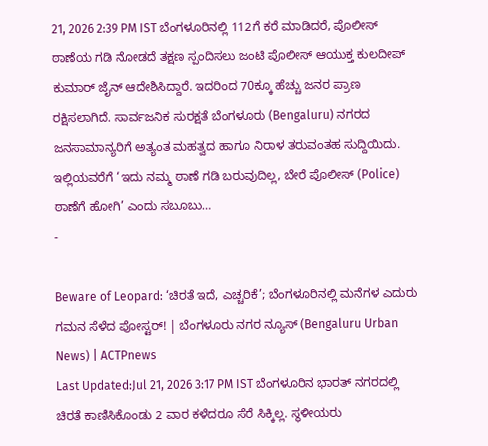21, 2026 2:39 PM IST ಬೆಂಗಳೂರಿನಲ್ಲಿ 112ಗೆ ಕರೆ ಮಾಡಿದರೆ, ಪೊಲೀಸ್ ಠಾಣೆಯ ಗಡಿ ನೋಡದೆ ತಕ್ಷಣ ಸ್ಪಂದಿಸಲು ಜಂಟಿ ಪೊಲೀಸ್ ಆಯುಕ್ತ ಕುಲದೀಪ್ ಕುಮಾರ್ ಜೈನ್ ಆದೇಶಿಸಿದ್ದಾರೆ. ಇದರಿಂದ 70ಕ್ಕೂ ಹೆಚ್ಚು ಜನರ ಪ್ರಾಣ ರಕ್ಷಿಸಲಾಗಿದೆ. ಸಾರ್ವಜನಿಕ ಸುರಕ್ಷತೆ ಬೆಂಗಳೂರು (Bengaluru) ನಗರದ ಜನಸಾಮಾನ್ಯರಿಗೆ ಅತ್ಯಂತ ಮಹತ್ವದ ಹಾಗೂ ನಿರಾಳ ತರುವಂತಹ ಸುದ್ದಿಯಿದು. ಇಲ್ಲಿಯವರೆಗೆ ‘ಇದು ನಮ್ಮ ಠಾಣೆ ಗಡಿ ಬರುವುದಿಲ್ಲ, ಬೇರೆ ಪೊಲೀಸ್ (Police) ಠಾಣೆಗೆ ಹೋಗಿ’ ಎಂದು ಸಬೂಬು…
-

Beware of Leopard: ‘ಚಿರತೆ ಇದೆ, ಎಚ್ಚರಿಕೆ’; ಬೆಂಗಳೂರಿನಲ್ಲಿ ಮನೆಗಳ ಎದುರು ಗಮನ ಸೆಳೆದ ಪೋಸ್ಟರ್! | ಬೆಂಗಳೂರು ನಗರ ನ್ಯೂಸ್ (Bengaluru Urban News) | ACTPnews
Last Updated:Jul 21, 2026 3:17 PM IST ಬೆಂಗಳೂರಿನ ಭಾರತ್ ನಗರದಲ್ಲಿ ಚಿರತೆ ಕಾಣಿಸಿಕೊಂಡು 2 ವಾರ ಕಳೆದರೂ ಸೆರೆ ಸಿಕ್ಕಿಲ್ಲ. ಸ್ಥಳೀಯರು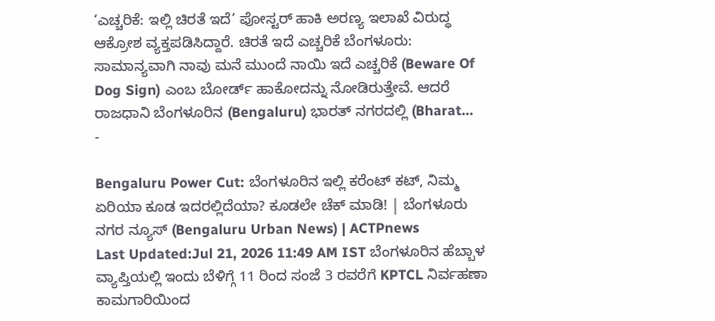‘ಎಚ್ಚರಿಕೆ: ಇಲ್ಲಿ ಚಿರತೆ ಇದೆ’ ಪೋಸ್ಟರ್ ಹಾಕಿ ಅರಣ್ಯ ಇಲಾಖೆ ವಿರುದ್ಧ ಆಕ್ರೋಶ ವ್ಯಕ್ತಪಡಿಸಿದ್ದಾರೆ. ಚಿರತೆ ಇದೆ ಎಚ್ಚರಿಕೆ ಬೆಂಗಳೂರು: ಸಾಮಾನ್ಯವಾಗಿ ನಾವು ಮನೆ ಮುಂದೆ ನಾಯಿ ಇದೆ ಎಚ್ಚರಿಕೆ (Beware Of Dog Sign) ಎಂಬ ಬೋರ್ಡ್ ಹಾಕೋದನ್ನು ನೋಡಿರುತ್ತೇವೆ. ಆದರೆ ರಾಜಧಾನಿ ಬೆಂಗಳೂರಿನ (Bengaluru) ಭಾರತ್ ನಗರದಲ್ಲಿ (Bharat…
-

Bengaluru Power Cut: ಬೆಂಗಳೂರಿನ ಇಲ್ಲಿ ಕರೆಂಟ್ ಕಟ್, ನಿಮ್ಮ ಏರಿಯಾ ಕೂಡ ಇದರಲ್ಲಿದೆಯಾ? ಕೂಡಲೇ ಚೆಕ್ ಮಾಡಿ! | ಬೆಂಗಳೂರು ನಗರ ನ್ಯೂಸ್ (Bengaluru Urban News) | ACTPnews
Last Updated:Jul 21, 2026 11:49 AM IST ಬೆಂಗಳೂರಿನ ಹೆಬ್ಬಾಳ ವ್ಯಾಪ್ತಿಯಲ್ಲಿ ಇಂದು ಬೆಳಿಗ್ಗೆ 11 ರಿಂದ ಸಂಜೆ 3 ರವರೆಗೆ KPTCL ನಿರ್ವಹಣಾ ಕಾಮಗಾರಿಯಿಂದ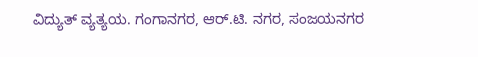ವಿದ್ಯುತ್ ವ್ಯತ್ಯಯ. ಗಂಗಾನಗರ, ಆರ್.ಟಿ. ನಗರ, ಸಂಜಯನಗರ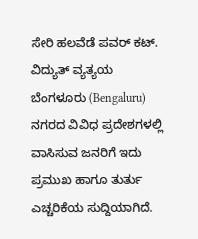ಸೇರಿ ಹಲವೆಡೆ ಪವರ್ ಕಟ್. ವಿದ್ಯುತ್ ವ್ಯತ್ಯಯ ಬೆಂಗಳೂರು (Bengaluru) ನಗರದ ವಿವಿಧ ಪ್ರದೇಶಗಳಲ್ಲಿ ವಾಸಿಸುವ ಜನರಿಗೆ ಇದು ಪ್ರಮುಖ ಹಾಗೂ ತುರ್ತು ಎಚ್ಚರಿಕೆಯ ಸುದ್ದಿಯಾಗಿದೆ.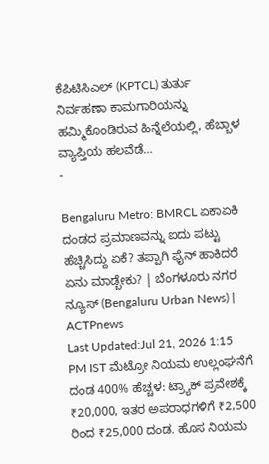ಕೆಪಿಟಿಸಿಎಲ್ (KPTCL) ತುರ್ತು ನಿರ್ವಹಣಾ ಕಾಮಗಾರಿಯನ್ನು ಹಮ್ಮಿಕೊಂಡಿರುವ ಹಿನ್ನೆಲೆಯಲ್ಲಿ, ಹೆಬ್ಬಾಳ ವ್ಯಾಪ್ತಿಯ ಹಲವೆಡೆ…
-

Bengaluru Metro: BMRCL ಏಕಾಏಕಿ ದಂಡದ ಪ್ರಮಾಣವನ್ನು ಐದು ಪಟ್ಟು ಹೆಚ್ಚಿಸಿದ್ದು ಏಕೆ? ತಪ್ಪಾಗಿ ಫೈನ್ ಹಾಕಿದರೆ ಏನು ಮಾಡ್ಬೇಕು? | ಬೆಂಗಳೂರು ನಗರ ನ್ಯೂಸ್ (Bengaluru Urban News) | ACTPnews
Last Updated:Jul 21, 2026 1:15 PM IST ಮೆಟ್ರೋ ನಿಯಮ ಉಲ್ಲಂಘನೆಗೆ ದಂಡ 400% ಹೆಚ್ಚಳ: ಟ್ರ್ಯಾಕ್ ಪ್ರವೇಶಕ್ಕೆ ₹20,000, ಇತರ ಅಪರಾಧಗಳಿಗೆ ₹2,500 ರಿಂದ ₹25,000 ದಂಡ. ಹೊಸ ನಿಯಮ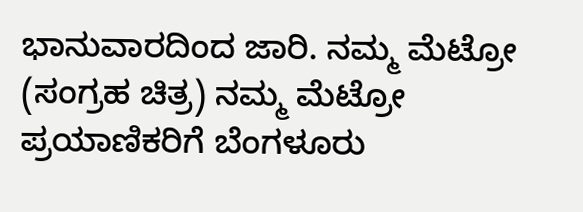ಭಾನುವಾರದಿಂದ ಜಾರಿ. ನಮ್ಮ ಮೆಟ್ರೋ (ಸಂಗ್ರಹ ಚಿತ್ರ) ನಮ್ಮ ಮೆಟ್ರೋ ಪ್ರಯಾಣಿಕರಿಗೆ ಬೆಂಗಳೂರು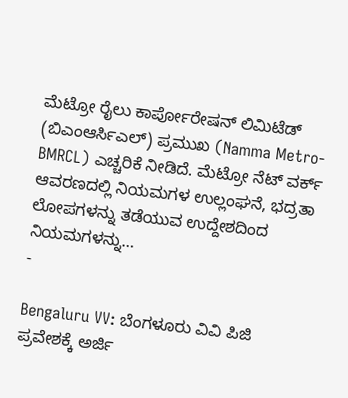ಮೆಟ್ರೋ ರೈಲು ಕಾರ್ಪೋರೇಷನ್ ಲಿಮಿಟೆಡ್ (ಬಿಎಂಆರ್ಸಿಎಲ್) ಪ್ರಮುಖ (Namma Metro-BMRCL) ಎಚ್ಚರಿಕೆ ನೀಡಿದೆ. ಮೆಟ್ರೋ ನೆಟ್ ವರ್ಕ್ ಆವರಣದಲ್ಲಿ ನಿಯಮಗಳ ಉಲ್ಲಂಘನೆ, ಭದ್ರತಾ ಲೋಪಗಳನ್ನು ತಡೆಯುವ ಉದ್ದೇಶದಿಂದ ನಿಯಮಗಳನ್ನು…
-

Bengaluru VV: ಬೆಂಗಳೂರು ವಿವಿ ಪಿಜಿ ಪ್ರವೇಶಕ್ಕೆ ಅರ್ಜಿ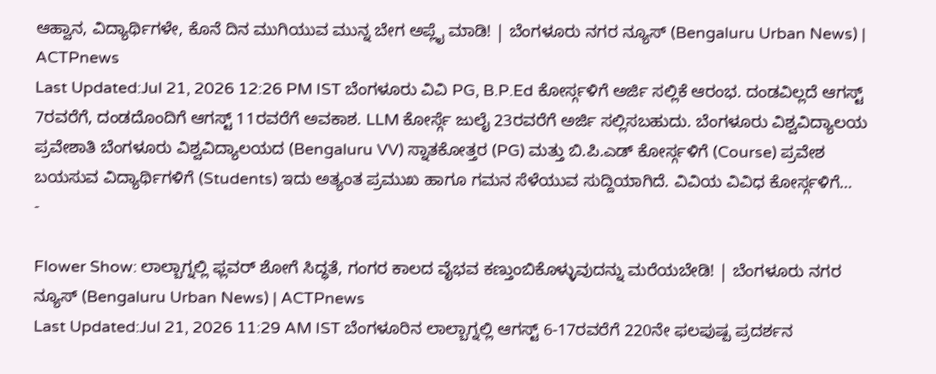ಆಹ್ವಾನ, ವಿದ್ಯಾರ್ಥಿಗಳೇ, ಕೊನೆ ದಿನ ಮುಗಿಯುವ ಮುನ್ನ ಬೇಗ ಅಪ್ಲೈ ಮಾಡಿ! | ಬೆಂಗಳೂರು ನಗರ ನ್ಯೂಸ್ (Bengaluru Urban News) | ACTPnews
Last Updated:Jul 21, 2026 12:26 PM IST ಬೆಂಗಳೂರು ವಿವಿ PG, B.P.Ed ಕೋರ್ಸ್ಗಳಿಗೆ ಅರ್ಜಿ ಸಲ್ಲಿಕೆ ಆರಂಭ. ದಂಡವಿಲ್ಲದೆ ಆಗಸ್ಟ್ 7ರವರೆಗೆ, ದಂಡದೊಂದಿಗೆ ಆಗಸ್ಟ್ 11ರವರೆಗೆ ಅವಕಾಶ. LLM ಕೋರ್ಸ್ಗೆ ಜುಲೈ 23ರವರೆಗೆ ಅರ್ಜಿ ಸಲ್ಲಿಸಬಹುದು. ಬೆಂಗಳೂರು ವಿಶ್ವವಿದ್ಯಾಲಯ ಪ್ರವೇಶಾತಿ ಬೆಂಗಳೂರು ವಿಶ್ವವಿದ್ಯಾಲಯದ (Bengaluru VV) ಸ್ನಾತಕೋತ್ತರ (PG) ಮತ್ತು ಬಿ.ಪಿ.ಎಡ್ ಕೋರ್ಸ್ಗಳಿಗೆ (Course) ಪ್ರವೇಶ ಬಯಸುವ ವಿದ್ಯಾರ್ಥಿಗಳಿಗೆ (Students) ಇದು ಅತ್ಯಂತ ಪ್ರಮುಖ ಹಾಗೂ ಗಮನ ಸೆಳೆಯುವ ಸುದ್ದಿಯಾಗಿದೆ. ವಿವಿಯ ವಿವಿಧ ಕೋರ್ಸ್ಗಳಿಗೆ…
-

Flower Show: ಲಾಲ್ಬಾಗ್ನಲ್ಲಿ ಫ್ಲವರ್ ಶೋಗೆ ಸಿದ್ಧತೆ, ಗಂಗರ ಕಾಲದ ವೈಭವ ಕಣ್ತುಂಬಿಕೊಳ್ಳುವುದನ್ನು ಮರೆಯಬೇಡಿ! | ಬೆಂಗಳೂರು ನಗರ ನ್ಯೂಸ್ (Bengaluru Urban News) | ACTPnews
Last Updated:Jul 21, 2026 11:29 AM IST ಬೆಂಗಳೂರಿನ ಲಾಲ್ಬಾಗ್ನಲ್ಲಿ ಆಗಸ್ಟ್ 6-17ರವರೆಗೆ 220ನೇ ಫಲಪುಷ್ಪ ಪ್ರದರ್ಶನ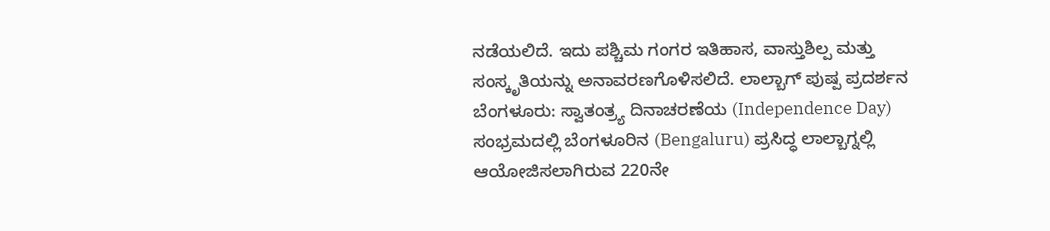ನಡೆಯಲಿದೆ. ಇದು ಪಶ್ಚಿಮ ಗಂಗರ ಇತಿಹಾಸ, ವಾಸ್ತುಶಿಲ್ಪ ಮತ್ತು ಸಂಸ್ಕೃತಿಯನ್ನು ಅನಾವರಣಗೊಳಿಸಲಿದೆ. ಲಾಲ್ಬಾಗ್ ಪುಷ್ಪ ಪ್ರದರ್ಶನ ಬೆಂಗಳೂರು: ಸ್ವಾತಂತ್ರ್ಯ ದಿನಾಚರಣೆಯ (Independence Day) ಸಂಭ್ರಮದಲ್ಲಿ ಬೆಂಗಳೂರಿನ (Bengaluru) ಪ್ರಸಿದ್ಧ ಲಾಲ್ಬಾಗ್ನಲ್ಲಿ ಆಯೋಜಿಸಲಾಗಿರುವ 220ನೇ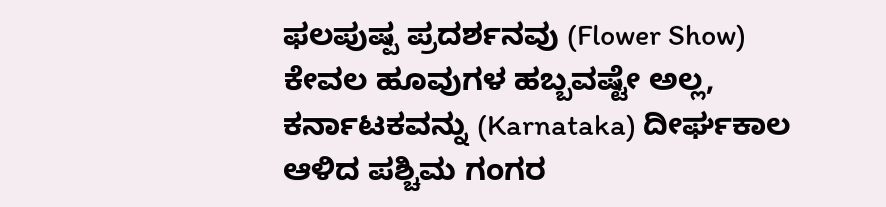ಫಲಪುಷ್ಪ ಪ್ರದರ್ಶನವು (Flower Show) ಕೇವಲ ಹೂವುಗಳ ಹಬ್ಬವಷ್ಟೇ ಅಲ್ಲ, ಕರ್ನಾಟಕವನ್ನು (Karnataka) ದೀರ್ಘಕಾಲ ಆಳಿದ ಪಶ್ಚಿಮ ಗಂಗರ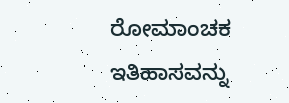ರೋಮಾಂಚಕ ಇತಿಹಾಸವನ್ನು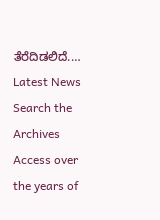ತೆರೆದಿಡಲಿದೆ.…
Latest News
Search the Archives
Access over the years of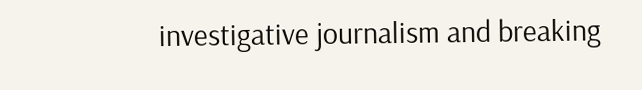investigative journalism and breaking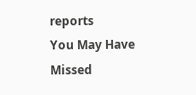reports
You May Have Missed